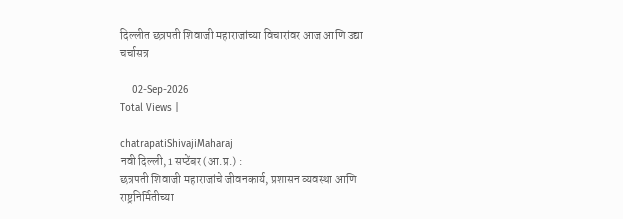दिल्लीत छत्रपती शिवाजी महाराजांच्या विचारांवर आज आणि उद्या चर्चासत्र

    02-Sep-2026
Total Views |

chatrapatiShivajiMaharaj
नवी दिल्ली, 1 सप्टेंबर (आ.प्र.) :
छत्रपती शिवाजी महाराजांचे जीवनकार्य, प्रशासन व्यवस्था आणि राष्ट्रनिर्मितीच्या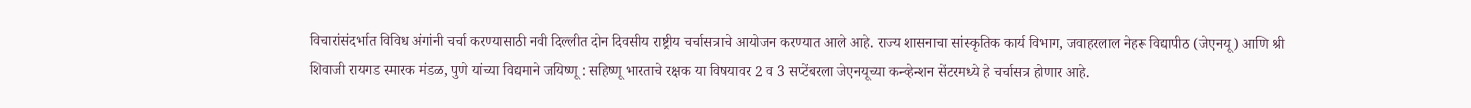विचारांसंदर्भात विविध अंगांनी चर्चा करण्यासाठी नवी दिल्लीत दोन दिवसीय राष्ट्रीय चर्चासत्राचे आयोजन करण्यात आले आहे. राज्य शासनाचा सांस्कृतिक कार्य विभाग, जवाहरलाल नेहरू विद्यापीठ (जेएनयू) आणि श्री शिवाजी रायगड स्मारक मंडळ, पुणे यांच्या विद्यमाने जयिष्णू : सहिष्णू भारताचे रक्षक या विषयावर 2 व 3 सप्टेंबरला जेएनयूच्या कन्व्हेन्शन सेंटरमध्ये हे चर्चासत्र होणार आहे.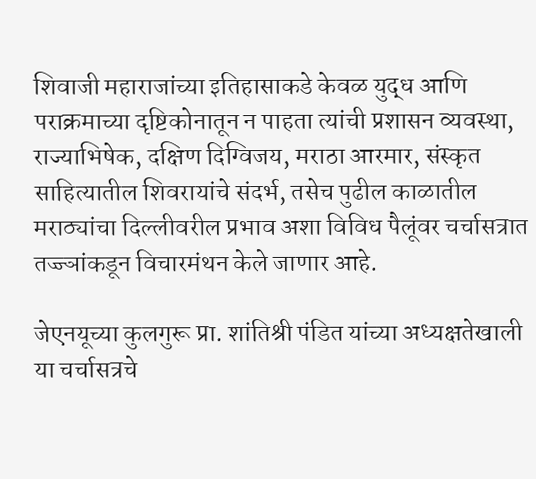शिवाजी महाराजांच्या इतिहासाकडे केवळ युद्ध आणि पराक्रमाच्या दृष्टिकोनातून न पाहता त्यांची प्रशासन व्यवस्था, राज्याभिषेक, दक्षिण दिग्विजय, मराठा आरमार, संस्कृत साहित्यातील शिवरायांचे संदर्भ, तसेच पुढील काळातील मराठ्यांचा दिल्लीवरील प्रभाव अशा विविध पैलूंवर चर्चासत्रात तज्ज्ञांकडून विचारमंथन केले जाणार आहे.

जेएनयूच्या कुलगुरू प्रा. शांतिश्री पंडित यांच्या अध्यक्षतेखाली या चर्चासत्रचे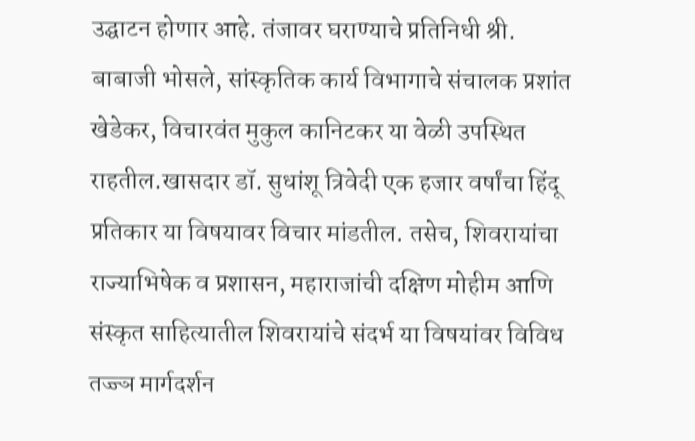उद्घाटन होणार आहे. तंजावर घराण्याचे प्रतिनिधी श्री. बाबाजी भोसले, सांस्कृतिक कार्य विभागाचे संचालक प्रशांत खेडेकर, विचारवंत मुकुल कानिटकर या वेळी उपस्थित राहतील.खासदार डॉ. सुधांशू त्रिवेदी एक हजार वर्षांचा हिंदू प्रतिकार या विषयावर विचार मांडतील. तसेच, शिवरायांचा राज्याभिषेक व प्रशासन, महाराजांची दक्षिण मोहीम आणि संस्कृत साहित्यातील शिवरायांचे संदर्भ या विषयांवर विविध तज्ज्ञ मार्गदर्शन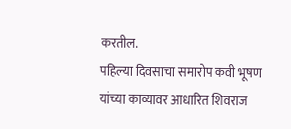करतील.
पहिल्या दिवसाचा समारोप कवी भूषण यांच्या काव्यावर आधारित शिवराज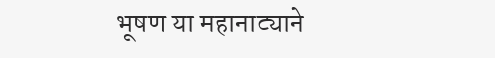भूषण या महानाट्याने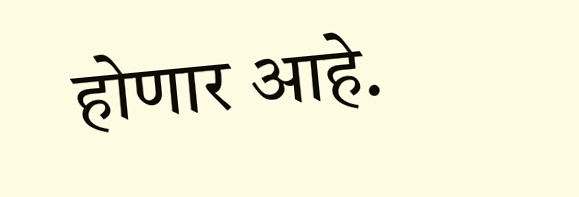होणार आहे.